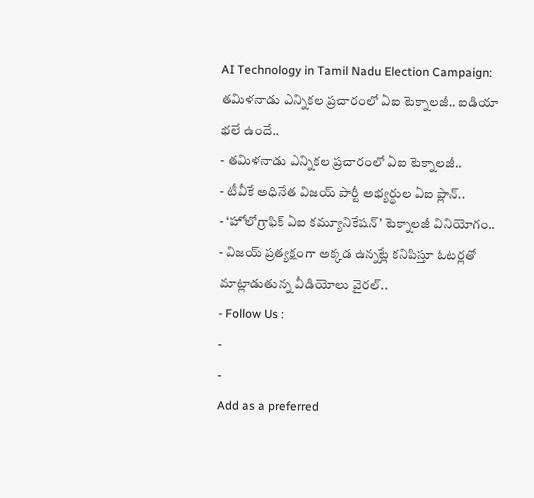AI Technology in Tamil Nadu Election Campaign: తమిళనాడు ఎన్నికల ప్రచారంలో ఏఐ టెక్నాలజీ.. ఐడియా భలే ఉందే..
- తమిళనాడు ఎన్నికల ప్రచారంలో ఏఐ టెక్నాలజీ..
- టీవీకే అధినేత విజయ్ పార్టీ అభ్యర్థుల ఏఐ ప్లాన్..
- ‘హోలోగ్రాఫిక్ ఏఐ కమ్యూనికేషన్’ టెక్నాలజీ వినియోగం..
- విజయ్ ప్రత్యక్షంగా అక్కడ ఉన్నట్లే కనిపిస్తూ ఓటర్లతో మాట్లాడుతున్న వీడియోలు వైరల్..
- Follow Us :
-
-
Add as a preferred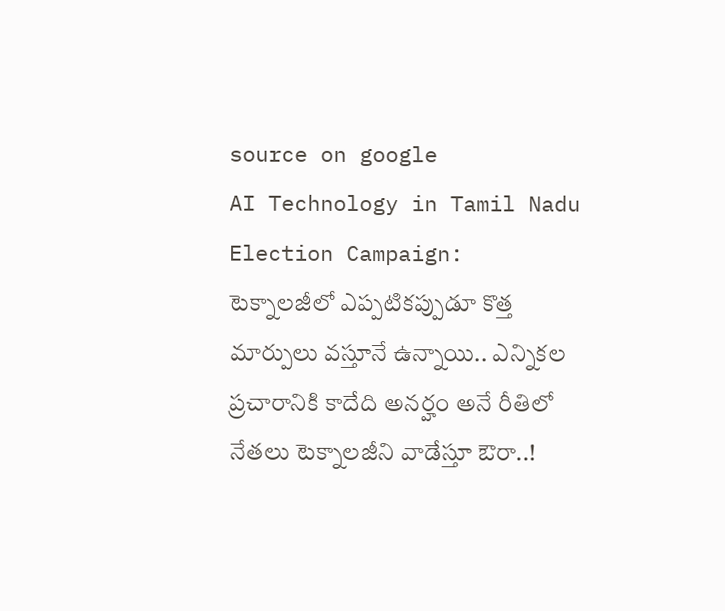source on google
AI Technology in Tamil Nadu Election Campaign: టెక్నాలజీలో ఎప్పటికప్పుడూ కొత్త మార్పులు వస్తూనే ఉన్నాయి.. ఎన్నికల ప్రచారానికి కాదేది అనర్హం అనే రీతిలో నేతలు టెక్నాలజీని వాడేస్తూ ఔరా..!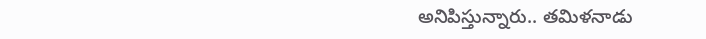అనిపిస్తున్నారు.. తమిళనాడు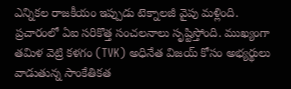ఎన్నికల రాజకీయం ఇప్పుడు టెక్నాలజీ వైపు మళ్లింది. ప్రచారంలో ఏఐ సరికొత్త సంచలనాలు సృష్టిస్తోంది. ముఖ్యంగా తమిళ వెట్రి కళగం (TVK) అధినేత విజయ్ కోసం అభ్యర్థులు వాడుతున్న సాంకేతికత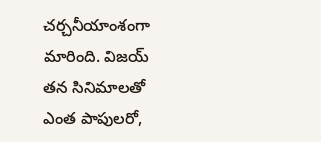చర్చనీయాంశంగా మారింది. విజయ్ తన సినిమాలతో ఎంత పాపులరో,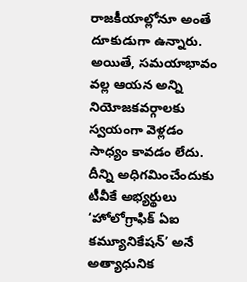రాజకీయాల్లోనూ అంతే దూకుడుగా ఉన్నారు. అయితే, సమయాభావం వల్ల ఆయన అన్ని నియోజకవర్గాలకు స్వయంగా వెళ్లడం సాధ్యం కావడం లేదు. దీన్ని అధిగమించేందుకు టీవీకే అభ్యర్థులు ‘హోలోగ్రాఫిక్ ఏఐ కమ్యూనికేషన్’ అనే అత్యాధునిక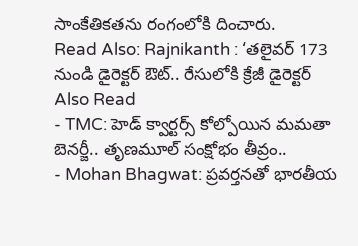సాంకేతికతను రంగంలోకి దించారు.
Read Also: Rajnikanth : ‘తలైవర్ 173 నుండి డైరెక్టర్ ఔట్.. రేసులోకి క్రేజీ డైరెక్టర్
Also Read
- TMC: హెడ్ క్వార్టర్స్ కోల్పోయిన మమతా బెనర్జీ.. తృణమూల్ సంక్షోభం తీవ్రం..
- Mohan Bhagwat: ప్రవర్తనతో భారతీయ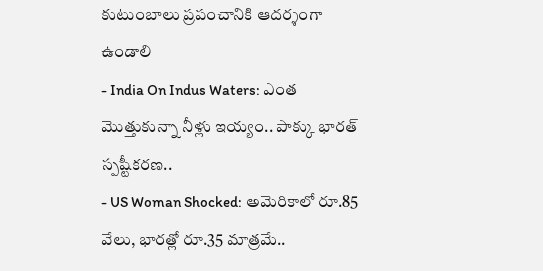కుటుంబాలు ప్రపంచానికి ఆదర్శంగా ఉండాలి
- India On Indus Waters: ఎంత మొత్తుకున్నా నీళ్లు ఇయ్యం.. పాక్కు భారత్ స్పష్టీకరణ..
- US Woman Shocked: అమెరికాలో రూ.85 వేలు, భారత్లో రూ.35 మాత్రమే..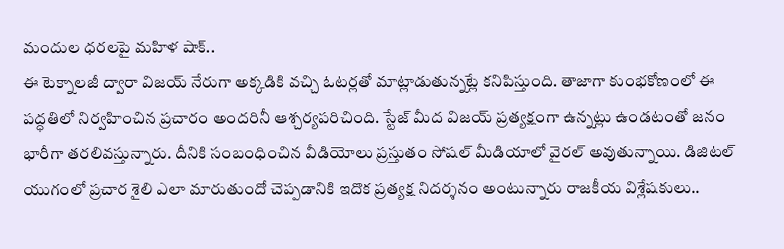మందుల ధరలపై మహిళ షాక్..
ఈ టెక్నాలజీ ద్వారా విజయ్ నేరుగా అక్కడికి వచ్చి ఓటర్లతో మాట్లాడుతున్నట్లే కనిపిస్తుంది. తాజాగా కుంభకోణంలో ఈ పద్ధతిలో నిర్వహించిన ప్రచారం అందరినీ ఆశ్చర్యపరిచింది. స్టేజ్ మీద విజయ్ ప్రత్యక్షంగా ఉన్నట్లు ఉండటంతో జనం భారీగా తరలివస్తున్నారు. దీనికి సంబంధించిన వీడియోలు ప్రస్తుతం సోషల్ మీడియాలో వైరల్ అవుతున్నాయి. డిజిటల్ యుగంలో ప్రచార శైలి ఎలా మారుతుందో చెప్పడానికి ఇదొక ప్రత్యక్ష నిదర్శనం అంటున్నారు రాజకీయ విశ్లేషకులు..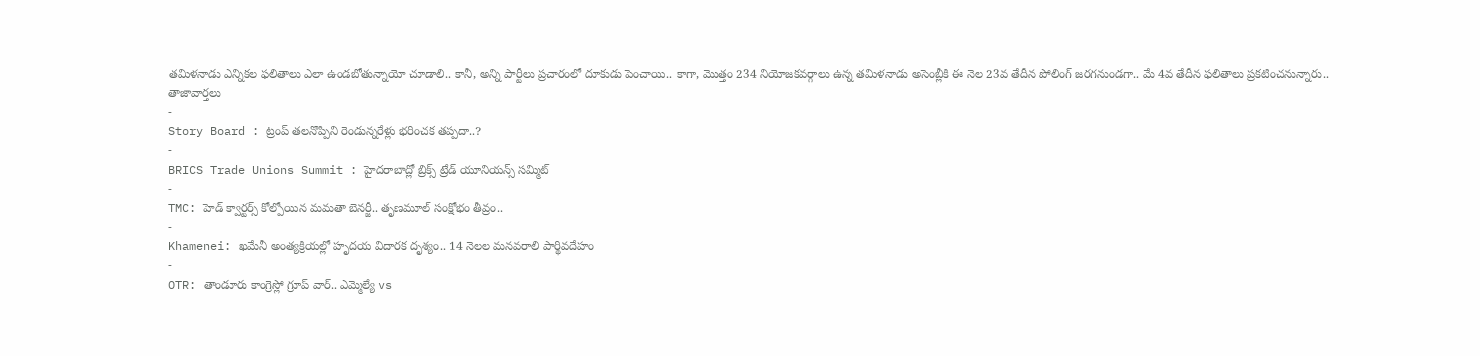తమిళనాడు ఎన్నికల ఫలితాలు ఎలా ఉండబోతున్నాయో చూడాలి.. కానీ, అన్ని పార్టీలు ప్రచారంలో దూకుడు పెంచాయి.. కాగా, మొత్తం 234 నియోజకవర్గాలు ఉన్న తమిళనాడు అసెంబ్లీకి ఈ నెల 23వ తేదీన పోలింగ్ జరగనుండగా.. మే 4వ తేదీన ఫలితాలు ప్రకటించనున్నారు..
తాజావార్తలు
-
Story Board : ట్రంప్ తలనొప్పిని రెండున్నరేళ్లు భరించక తప్పదా..?
-
BRICS Trade Unions Summit : హైదరాబాద్లో బ్రిక్స్ ట్రేడ్ యూనియన్స్ సమ్మిట్
-
TMC: హెడ్ క్వార్టర్స్ కోల్పోయిన మమతా బెనర్జీ.. తృణమూల్ సంక్షోభం తీవ్రం..
-
Khamenei: ఖమేనీ అంత్యక్రియల్లో హృదయ విదారక దృశ్యం.. 14 నెలల మనవరాలి పార్థివదేహం
-
OTR: తాండూరు కాంగ్రెస్లో గ్రూప్ వార్.. ఎమ్మెల్యే vs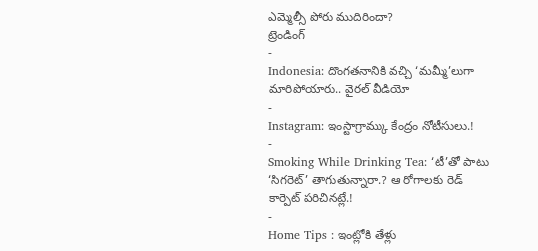ఎమ్మెల్సీ పోరు ముదిరిందా?
ట్రెండింగ్
-
Indonesia: దొంగతనానికి వచ్చి ‘మమ్మీ’లుగా మారిపోయారు.. వైరల్ వీడియో
-
Instagram: ఇంస్టాగ్రామ్కు కేంద్రం నోటీసులు.!
-
Smoking While Drinking Tea: ‘టీ’తో పాటు ‘సిగరెట్’ తాగుతున్నారా.? ఆ రోగాలకు రెడ్ కార్పెట్ పరిచినట్లే.!
-
Home Tips : ఇంట్లోకి తేళ్లు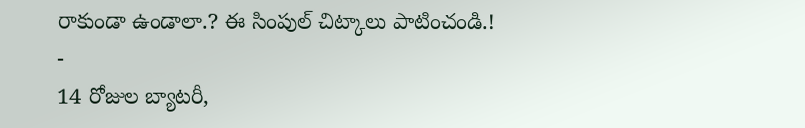రాకుండా ఉండాలా.? ఈ సింపుల్ చిట్కాలు పాటించండి.!
-
14 రోజుల బ్యాటరీ,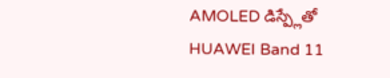AMOLED డిస్ప్లేతో HUAWEI Band 11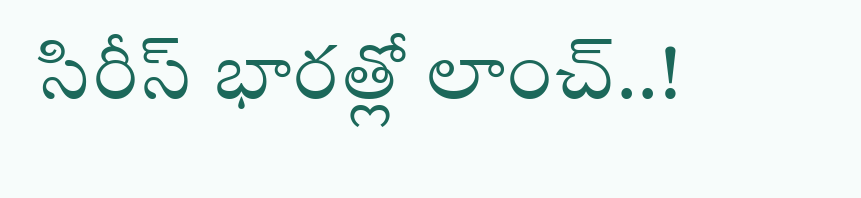సిరీస్ భారత్లో లాంచ్..!